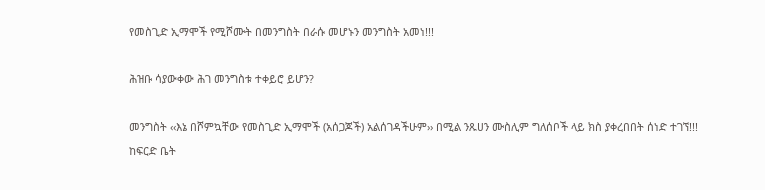የመስጊድ ኢማሞች የሚሾሙት በመንግስት በራሱ መሆኑን መንግስት አመነ!!!

ሕዝቡ ሳያውቀው ሕገ መንግስቱ ተቀይሮ ይሆን?

መንግስት ‹‹እኔ በሾምኳቸው የመስጊድ ኢማሞች (አሰጋጆች) አልሰገዳችሁም›› በሚል ንጹሀን ሙስሊም ግለሰቦች ላይ ክስ ያቀረበበት ሰነድ ተገኘ!!!
ከፍርድ ቤት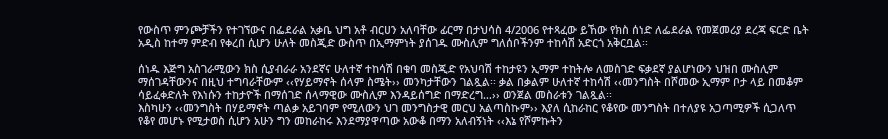የውስጥ ምንጮቻችን የተገኘውና በፌደራል አቃቤ ህግ አቶ ብርሀን አለባቸው ፊርማ በታህሳስ 4/2006 የተጻፈው ይኸው የክስ ሰነድ ለፌደራል የመጀመሪያ ደረጃ ፍርድ ቤት አዲስ ከተማ ምድብ የቀረበ ሲሆን ሁለት መስጂድ ውስጥ በኢማምነት ያሰገዱ ሙስሊም ግለሰቦችንም ተከሳሽ አድርጎ አቅርቧል፡፡

ሰነዱ እጅግ አስገራሚውን ክስ ሲያብራራ አንደኛና ሁለተኛ ተከሳሽ በቁባ መስጂድ የአህባሽ ተከታዩን ኢማም ተከትሎ ለመስገድ ፍቃደኛ ያልሆነውን ህዝበ ሙስሊም ማሰገዳቸውንና በዚህ ተግባራቸውም ‹‹የሃይማኖት ሰላም ስሜት›› መንካታቸውን ገልጿል፡፡ ቃል በቃልም ሁለተኛ ተከሳሽ ‹‹መንግስት በሾመው ኢማም ቦታ ላይ በመቆም ሳይፈቀድለት የእነሱን ተከታዮች በማሰገድ ሰላማዊው ሙስሊም እንዳይሰግድ በማድረግ…›› ወንጀል መስራቱን ገልጿል፡፡
እስካሁን ‹‹መንግስት በሃይማኖት ጣልቃ አይገባም የሚለውን ህገ መንግስታዊ መርህ አልጣስኩም›› እያለ ሲከራከር የቆየው መንግስት በተለያዩ አጋጣሚዎች ሲጋለጥ የቆየ መሆኑ የሚታወስ ሲሆን አሁን ግን መከራከሩ እንደማያዋጣው አውቆ በማን አለብኝነት ‹‹እኔ የሾምኩትን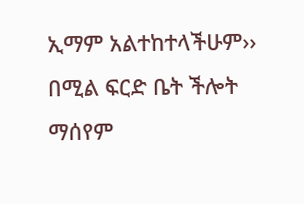ኢማም አልተከተላችሁም›› በሚል ፍርድ ቤት ችሎት ማሰየም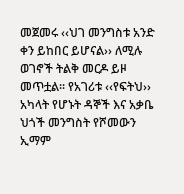መጀመሩ ‹‹ህገ መንግስቱ አንድ ቀን ይከበር ይሆናል›› ለሚሉ ወገኖች ትልቅ መርዶ ይዞ መጥቷል፡፡ የአገሪቱ ‹‹የፍትህ›› አካላት የሆኑት ዳኞች እና አቃቤ ህጎች መንግስት የሾመውን ኢማም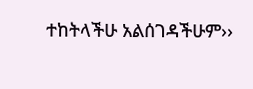ተከትላችሁ አልሰገዳችሁም››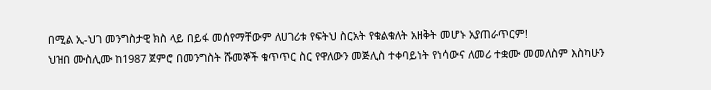በሚል ኢ-ህገ መንግስታዊ ክስ ላይ በይፋ መሰየማቸውም ለሀገሪቱ የፍትህ ስርአት የቁልቁለት አዘቅት መሆኑ አያጠራጥርም!
ህዝበ ሙስሊሙ ከ1987 ጀምሮ በመንግስት ሹመኞች ቁጥጥር ስር የዋለውን መጅሊስ ተቀባይነት የነሳውና ለመሪ ተቋሙ መመለስም እስካሁን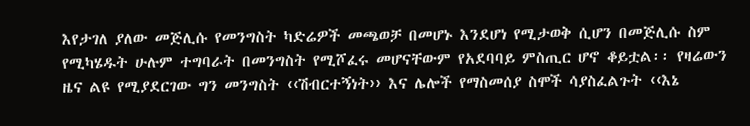እየታገለ ያለው መጅሊሱ የመንግስት ካድሬዎች መጫወቻ በመሆኑ እንደሆነ የሚታወቅ ሲሆን በመጅሊሱ ስም የሚካሄዱት ሁሉም ተግባራት በመንግስት የሚሾፈሩ መሆናቸውም የአደባባይ ምስጢር ሆኖ ቆይቷል፡፡ የዛሬውን ዜና ልዩ የሚያደርገው ግን መንግስት ‹‹ሽብርተኝነት›› እና ሌሎች የማስመሰያ ስሞች ሳያስፈልጉት ‹‹እኔ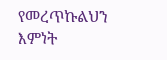የመረጥኩልህን እምነት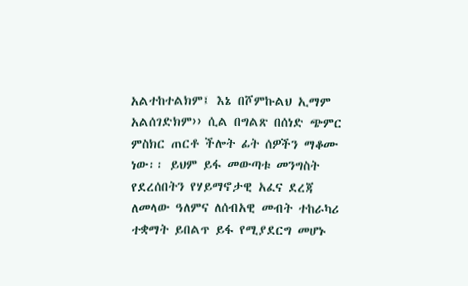አልተከተልክም፤ እኔ በሾምኩልህ ኢማም አልሰገድክም›› ሲል በግልጽ በሰነድ ጭምር ምስክር ጠርቶ ችሎት ፊት ሰዎችን ማቆሙ ነው፡፡ ይህም ይፋ መውጣቱ መንግስት የደረሰበትን የሃይማኖታዊ አፈና ደረጃ ለመላው ዓለምና ለሰብአዊ መብት ተከራካሪ ተቋማት ይበልጥ ይፋ የሚያደርግ መሆኑ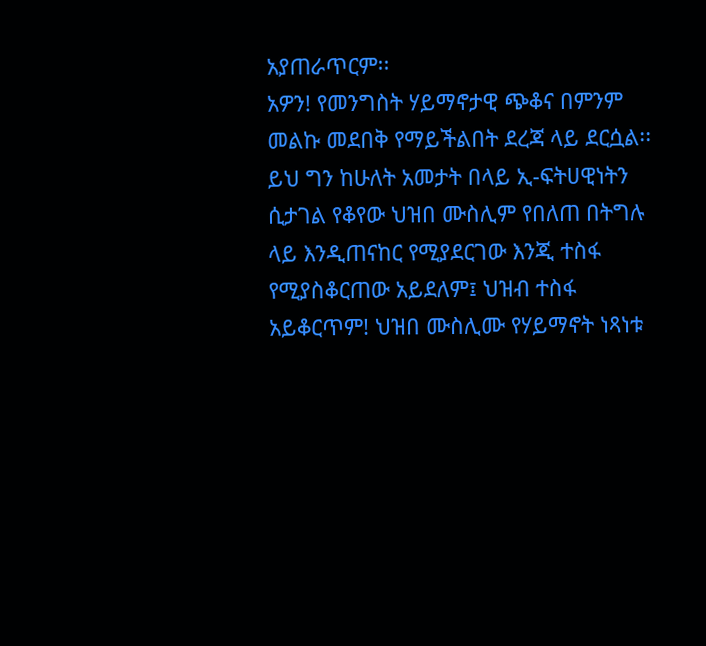አያጠራጥርም፡፡
አዎን! የመንግስት ሃይማኖታዊ ጭቆና በምንም መልኩ መደበቅ የማይችልበት ደረጃ ላይ ደርሷል፡፡ ይህ ግን ከሁለት አመታት በላይ ኢ-ፍትሀዊነትን ሲታገል የቆየው ህዝበ ሙስሊም የበለጠ በትግሉ ላይ እንዲጠናከር የሚያደርገው እንጂ ተስፋ የሚያስቆርጠው አይደለም፤ ህዝብ ተስፋ አይቆርጥም! ህዝበ ሙስሊሙ የሃይማኖት ነጻነቱ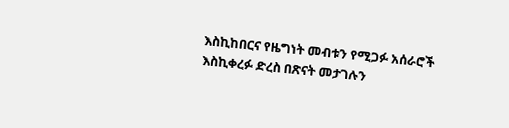እስኪከበርና የዜግነት መብቱን የሚጋፉ አሰራሮች እስኪቀረፉ ድረስ በጽናት መታገሉን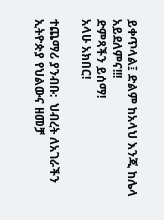ይቀጥላል፤ ድልም ከአላህ እንጂ ከሌላ አይደለምና!!!
ድምጻችን ይሰማ!
አላሁ አክበር!

ተጨማሪ ያንብቡ:  ህብረት ለአገራችን ኢትዮጵያ የህልውና ዘመቻ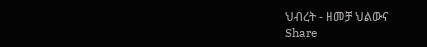ህብረት - ዘመቻ ህልውና
Share